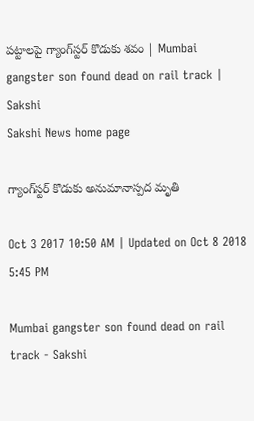పట్టాలపై గ్యాంగ్‌స్టర్‌ కొడుకు శవం | Mumbai gangster son found dead on rail track | Sakshi
Sakshi News home page

గ్యాంగ్‌స్టర్‌ కొడుకు అనుమానాస్పద మృతి

Oct 3 2017 10:50 AM | Updated on Oct 8 2018 5:45 PM

Mumbai gangster son found dead on rail track - Sakshi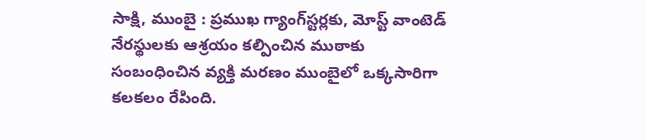సాక్షి, ముంబై : ప్రముఖ గ్యాంగ్‌స్టర్లకు, మోస్ట్‌ వాంటెడ్‌ నేరస్థులకు ఆశ్రయం కల్పించిన ముఠాకు సంబంధించిన వ్యక్తి మరణం ముంబైలో ఒక్కసారిగా కలకలం రేపింది.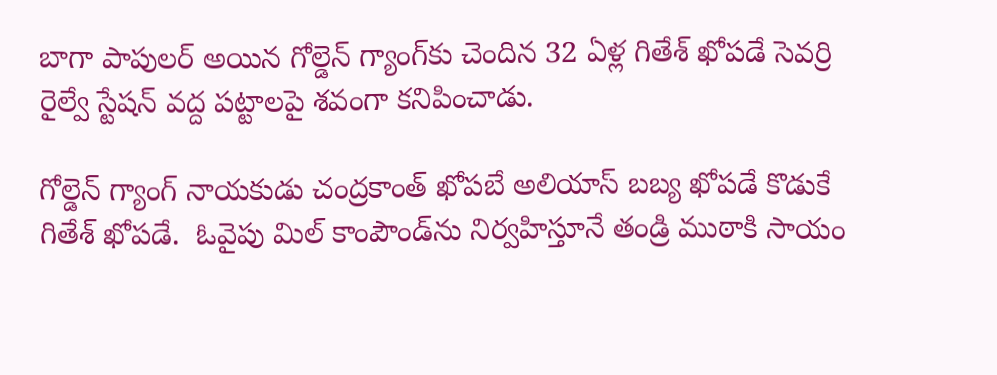బాగా పాపులర్‌ అయిన గోల్డెన్‌ గ్యాంగ్‌కు చెందిన 32 ఏళ్ల గితేశ్‌ ఖోపడే సెవర్రి రైల్వే స్టేషన్‌ వద్ద పట్టాలపై శవంగా కనిపించాడు.

గోల్డెన్‌ గ్యాంగ్‌ నాయకుడు చంద్రకాంత్‌ ఖోపబే అలియాస్‌ బబ్య ఖోపడే కొడుకే గితేశ్‌ ఖోపడే.  ఓవైపు మిల్‌ కాంపౌండ్‌ను నిర్వహిస్తూనే తండ్రి ముఠాకి సాయం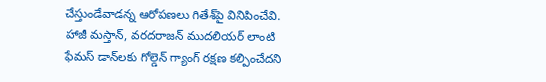చేస్తుండేవాడన్న ఆరోపణలు గితేశ్‌పై వినిపించేవి. హాజీ మస్తాన్‌, వరదరాజన్‌ ముదలియర్‌ లాంటి ఫేమస్‌ డాన్‌లకు గోల్డెన్‌ గ్యాంగ్‌ రక్షణ కల్పించేదని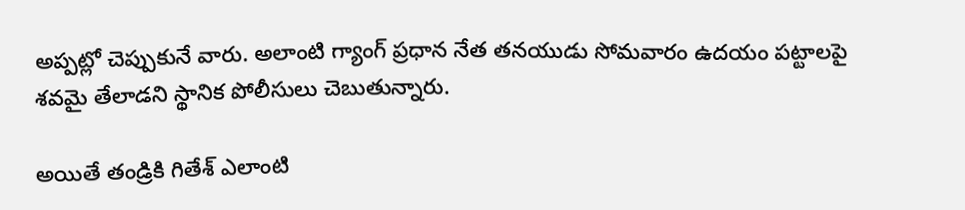అప్పట్లో చెప్పుకునే వారు. అలాంటి గ్యాంగ్‌ ప్రధాన నేత తనయుడు సోమవారం ఉదయం పట్టాలపై శవమై తేలాడని స్థానిక పోలీసులు చెబుతున్నారు.

అయితే తండ్రికి గితేశ్‌ ఎలాంటి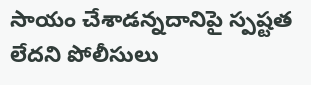సాయం చేశాడన్నదానిపై స్పష్టత లేదని పోలీసులు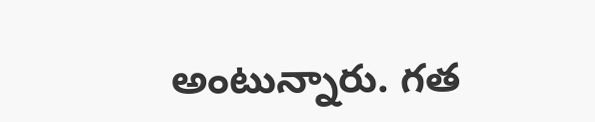అంటున్నారు. గత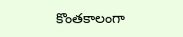కొంతకాలంగా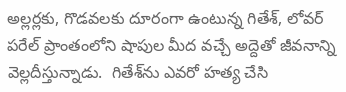అల్లర్లకు, గొడవలకు దూరంగా ఉంటున్న గితేశ్‌, లోవర్‌ పరేల్‌ ప్రాంతంలోని షాపుల మీద వచ్చే అద్దెతో జీవనాన్ని వెల్లదీస్తున్నాడు.  గితేశ్‌ను ఎవరో హత్య చేసి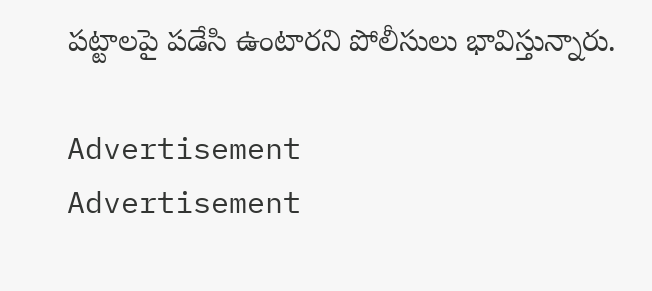పట్టాలపై పడేసి ఉంటారని పోలీసులు భావిస్తున్నారు.

Advertisement
Advertisement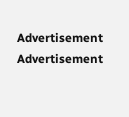Advertisement
Advertisement